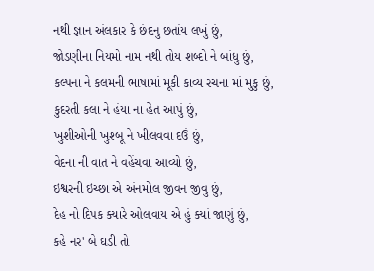નથી જ્ઞાન અંલકાર કે છંદનુ છતાંય લખું છું,
જોડણીના નિયમો નામ નથી તોય શબ્દો ને બાંધુ છું,
કલ્પના ને કલમની ભાષામાં મૂકી કાવ્ય રચના માં મુકુ છું,
કુદરતી કલા ને હંયા ના હેત આપું છું,
ખુશીઓની ખુશ્બૂ ને ખીલવવા દઉં છું,
વેદના ની વાત ને વહેંચવા આવ્યો છું,
ઇશ્વરની ઇચ્છા એ અંનમોલ જીવન જીવુ છું,
દેહ નો દિપક ક્યારે ઓલવાય એ હું ક્યાં જાણું છું,
કહે નર' બે ઘડી તો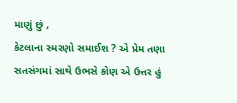માણું છું ,
કેટલાના સ્મરણો સમાઈશ ? એ પ્રેમ તણા સતસંગમાં સાથે ઉભસે કોણ એ ઉત્તર હું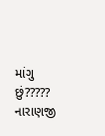માંગુ છું?????
નારાણજી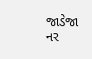જાડેજા
નર